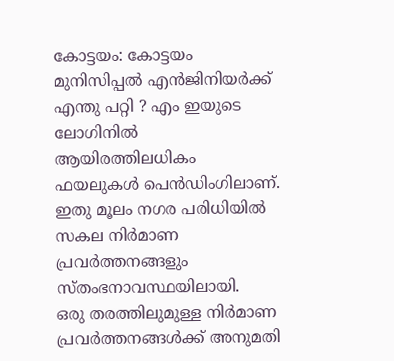കോട്ടയം: കോട്ടയം മുനിസിപ്പൽ എൻജിനിയർക്ക് എന്തു പറ്റി ? എം ഇയുടെ ലോഗിനിൽ ആയിരത്തിലധികം ഫയലുകൾ പെൻഡിംഗിലാണ്.
ഇതു മൂലം നഗര പരിധിയിൽ സകല നിർമാണ പ്രവർത്തനങ്ങളും സ്തംഭനാവസ്ഥയിലായി.
ഒരു തരത്തിലുമുള്ള നിർമാണ പ്രവർത്തനങ്ങൾക്ക് അനുമതി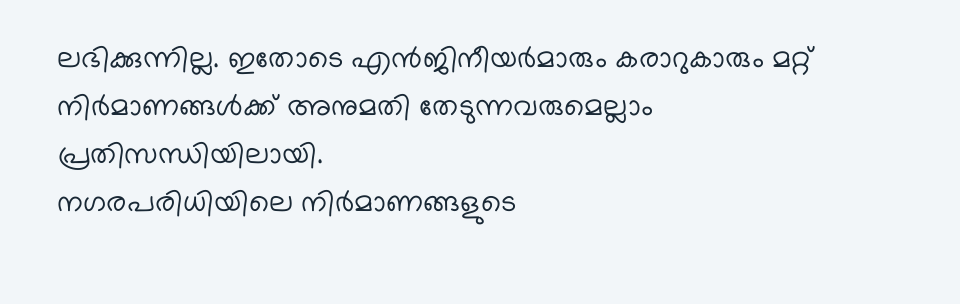ലഭിക്കുന്നില്ല. ഇതോടെ എൻജിനീയർമാരും കരാറുകാരും മറ്റ് നിർമാണങ്ങൾക്ക് അനുമതി തേടുന്നവരുമെല്ലാം പ്രതിസന്ധിയിലായി.
നഗരപരിധിയിലെ നിർമാണങ്ങളുടെ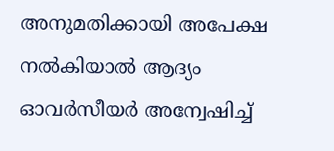അനുമതിക്കായി അപേക്ഷ നൽകിയാൽ ആദ്യം ഓവർസീയർ അന്വേഷിച്ച്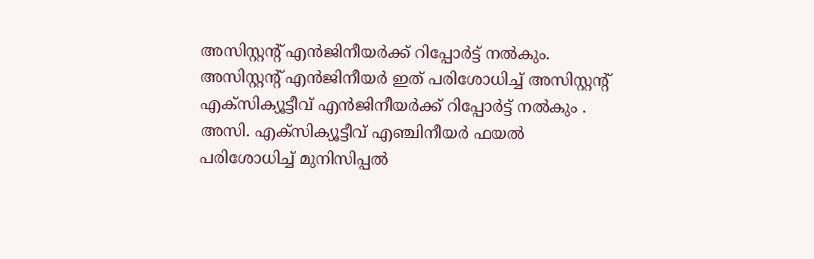അസിസ്റ്റന്റ് എൻജിനീയർക്ക് റിപ്പോർട്ട് നൽകും. അസിസ്റ്റന്റ് എൻജിനീയർ ഇത് പരിശോധിച്ച് അസിസ്റ്റൻ്റ് എക്സിക്യൂട്ടീവ് എൻജിനീയർക്ക് റിപ്പോർട്ട് നൽകും .
അസി. എക്സിക്യൂട്ടീവ് എഞ്ചിനീയർ ഫയൽ പരിശോധിച്ച് മുനിസിപ്പൽ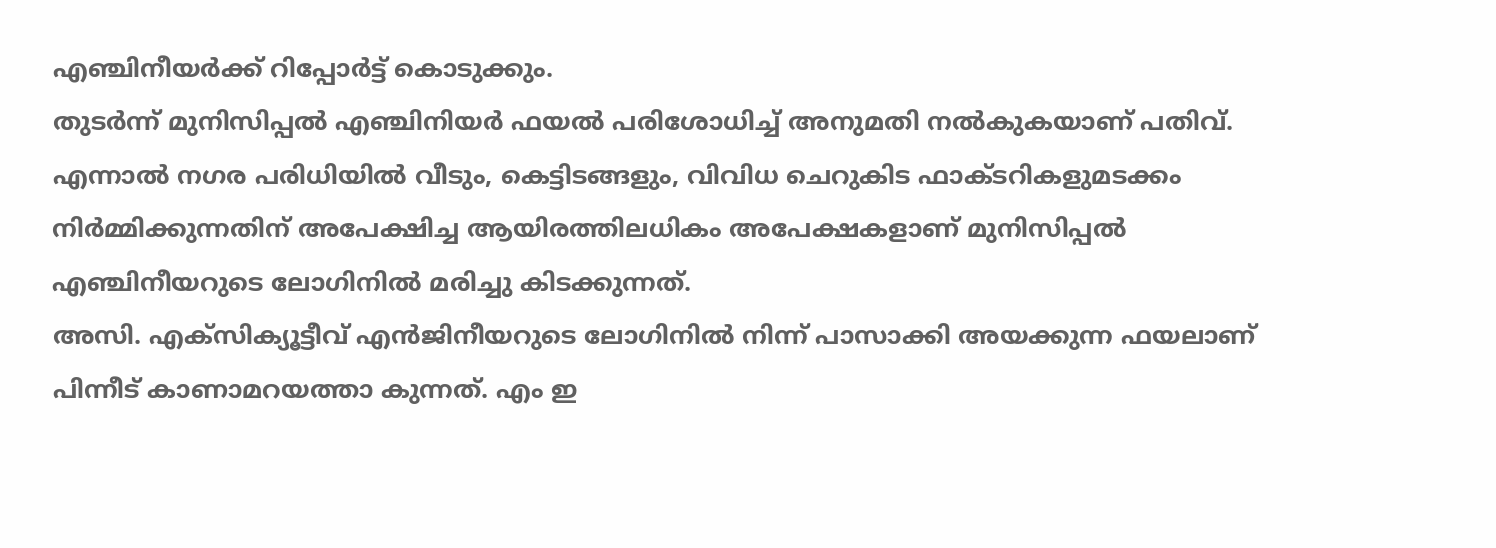എഞ്ചിനീയർക്ക് റിപ്പോർട്ട് കൊടുക്കും.
തുടർന്ന് മുനിസിപ്പൽ എഞ്ചിനിയർ ഫയൽ പരിശോധിച്ച് അനുമതി നൽകുകയാണ് പതിവ്. എന്നാൽ നഗര പരിധിയിൽ വീടും, കെട്ടിടങ്ങളും, വിവിധ ചെറുകിട ഫാക്ടറികളുമടക്കം നിർമ്മിക്കുന്നതിന് അപേക്ഷിച്ച ആയിരത്തിലധികം അപേക്ഷകളാണ് മുനിസിപ്പൽ എഞ്ചിനീയറുടെ ലോഗിനിൽ മരിച്ചു കിടക്കുന്നത്.
അസി. എക്സിക്യൂട്ടീവ് എൻജിനീയറുടെ ലോഗിനിൽ നിന്ന് പാസാക്കി അയക്കുന്ന ഫയലാണ് പിന്നീട് കാണാമറയത്താ കുന്നത്. എം ഇ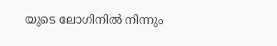യുടെ ലോഗിനിൽ നിന്നും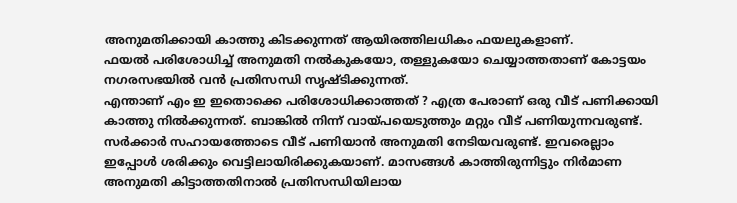അനുമതിക്കായി കാത്തു കിടക്കുന്നത് ആയിരത്തിലധികം ഫയലുകളാണ്.
ഫയൽ പരിശോധിച്ച് അനുമതി നൽകുകയോ, തള്ളുകയോ ചെയ്യാത്തതാണ് കോട്ടയം നഗരസഭയിൽ വൻ പ്രതിസന്ധി സൃഷ്ടിക്കുന്നത്.
എന്താണ് എം ഇ ഇതൊക്കെ പരിശോധിക്കാത്തത് ? എത്ര പേരാണ് ഒരു വീട് പണിക്കായി കാത്തു നിൽക്കുന്നത്. ബാങ്കിൽ നിന്ന് വായ്പയെടുത്തും മറ്റും വീട് പണിയുന്നവരുണ്ട്. സർക്കാർ സഹായത്തോടെ വീട് പണിയാൻ അനുമതി നേടിയവരുണ്ട്. ഇവരെല്ലാം ഇപ്പോൾ ശരിക്കും വെട്ടിലായിരിക്കുകയാണ്. മാസങ്ങൾ കാത്തിരുന്നിട്ടും നിർമാണ അനുമതി കിട്ടാത്തതിനാൽ പ്രതിസന്ധിയിലായ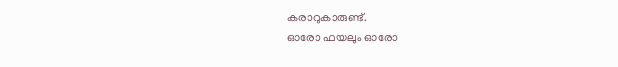കരാറുകാരുണ്ട്.
ഓരോ ഫയലും ഓരോ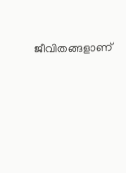ജീവിതങ്ങളാണ്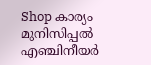Shop കാര്യം മുനിസിപ്പൽ എഞ്ചിനീയർ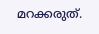മറക്കരുത്.